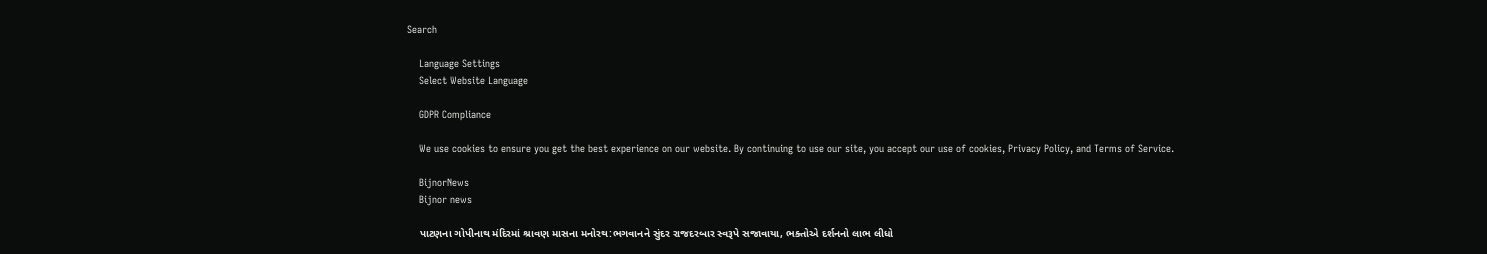Search

    Language Settings
    Select Website Language

    GDPR Compliance

    We use cookies to ensure you get the best experience on our website. By continuing to use our site, you accept our use of cookies, Privacy Policy, and Terms of Service.

    BijnorNews
    Bijnor news

    પાટણના ગોપીનાથ મંદિરમાં શ્રાવણ માસના મનોરથ:ભગવાનને સુંદર રાજદરબાર સ્વરૂપે સજાવાયા, ભક્તોએ દર્શનનો લાભ લીધો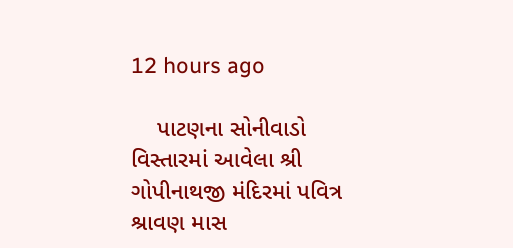12 hours ago

    પાટણના સોનીવાડો વિસ્તારમાં આવેલા શ્રી ગોપીનાથજી મંદિરમાં પવિત્ર શ્રાવણ માસ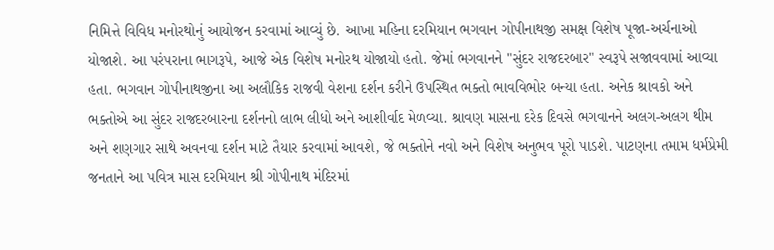નિમિત્તે વિવિધ મનોરથોનું આયોજન કરવામાં આવ્યું છે. આખા મહિના દરમિયાન ભગવાન ગોપીનાથજી સમક્ષ વિશેષ પૂજા-અર્ચનાઓ યોજાશે. આ પરંપરાના ભાગરૂપે, આજે એક વિશેષ મનોરથ યોજાયો હતો. જેમાં ભગવાનને "સુંદર રાજદરબાર" સ્વરૂપે સજાવવામાં આવ્યા હતા. ભગવાન ગોપીનાથજીના આ અલૌકિક રાજવી વેશના દર્શન કરીને ઉપસ્થિત ભક્તો ભાવવિભોર બન્યા હતા. અનેક શ્રાવકો અને ભક્તોએ આ સુંદર રાજદરબારના દર્શનનો લાભ લીધો અને આશીર્વાદ મેળવ્યા. શ્રાવણ માસના દરેક દિવસે ભગવાનને અલગ-અલગ થીમ અને શણગાર સાથે અવનવા દર્શન માટે તૈયાર કરવામાં આવશે, જે ભક્તોને નવો અને વિશેષ અનુભવ પૂરો પાડશે. પાટણના તમામ ધર્મપ્રેમી જનતાને આ પવિત્ર માસ દરમિયાન શ્રી ગોપીનાથ મંદિરમાં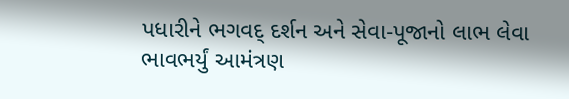પધારીને ભગવદ્ દર્શન અને સેવા-પૂજાનો લાભ લેવા ભાવભર્યું આમંત્રણ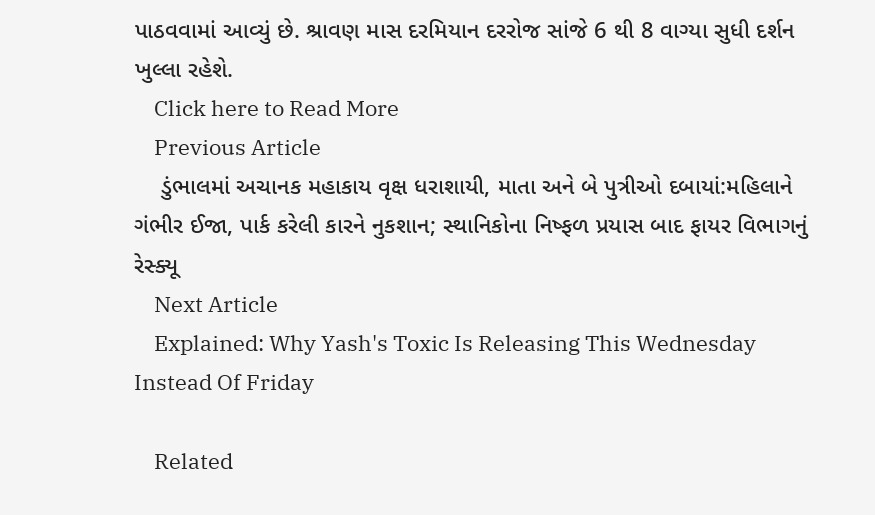પાઠવવામાં આવ્યું છે. શ્રાવણ માસ દરમિયાન દરરોજ સાંજે 6 થી 8 વાગ્યા સુધી દર્શન ખુલ્લા રહેશે.
    Click here to Read More
    Previous Article
    ડુંભાલમાં અચાનક મહાકાય વૃક્ષ ધરાશાયી, માતા અને બે પુત્રીઓ દબાયાં:મહિલાને ગંભીર ઈજા, પાર્ક કરેલી કારને નુકશાન; સ્થાનિકોના નિષ્ફળ પ્રયાસ બાદ ફાયર વિભાગનું રેસ્ક્યૂ
    Next Article
    Explained: Why Yash's Toxic Is Releasing This Wednesday Instead Of Friday

    Related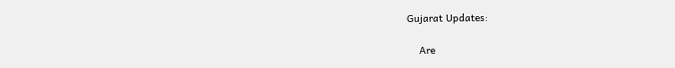Gujarat Updates:

    Are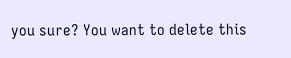you sure? You want to delete this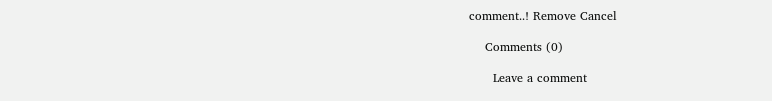comment..! Remove Cancel

    Comments (0)

      Leave a comment